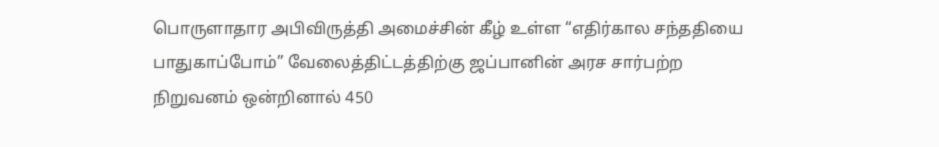பொருளாதார அபிவிருத்தி அமைச்சின் கீழ் உள்ள “எதிர்கால சந்ததியை பாதுகாப்போம்” வேலைத்திட்டத்திற்கு ஜப்பானின் அரச சார்பற்ற நிறுவனம் ஒன்றினால் 450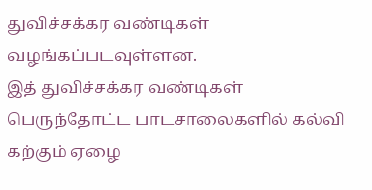துவிச்சக்கர வண்டிகள் வழங்கப்படவுள்ளன.
இத் துவிச்சக்கர வண்டிகள் பெருந்தோட்ட பாடசாலைகளில் கல்வி கற்கும் ஏழை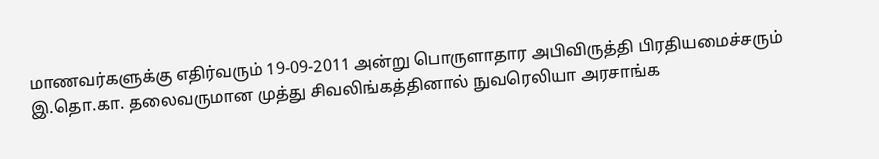மாணவர்களுக்கு எதிர்வரும் 19-09-2011 அன்று பொருளாதார அபிவிருத்தி பிரதியமைச்சரும் இ.தொ.கா. தலைவருமான முத்து சிவலிங்கத்தினால் நுவரெலியா அரசாங்க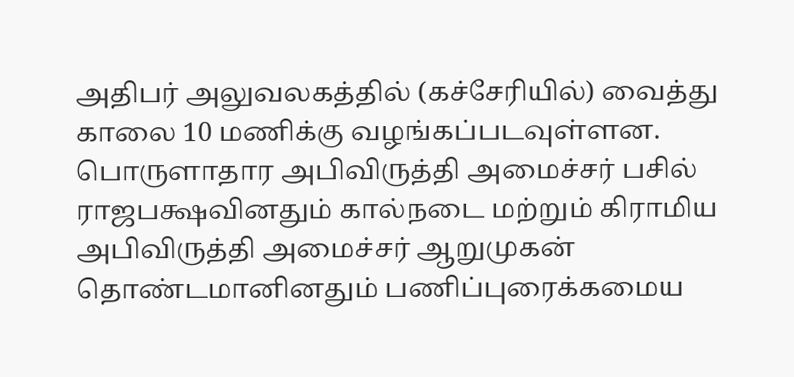அதிபர் அலுவலகத்தில் (கச்சேரியில்) வைத்து காலை 10 மணிக்கு வழங்கப்படவுள்ளன.
பொருளாதார அபிவிருத்தி அமைச்சர் பசில் ராஜபக்ஷவினதும் கால்நடை மற்றும் கிராமிய அபிவிருத்தி அமைச்சர் ஆறுமுகன் தொண்டமானினதும் பணிப்புரைக்கமைய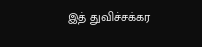இத் துவிச்சக்கர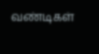வண்டிகள்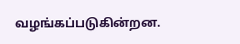வழங்கப்படுகின்றன.